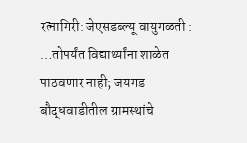रत्नागिरी: जेएसडब्ल्यू वायुगळती : …तोपर्यंत विद्यार्थ्यांना शाळेत पाठवणार नाही; जयगड बौद्धवाडीतील ग्रामस्थांचे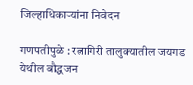जिल्हाधिकाऱ्यांना निवेदन

गणपतीपुळे : रत्नागिरी तालुक्यातील जयगड येथील बौद्धजन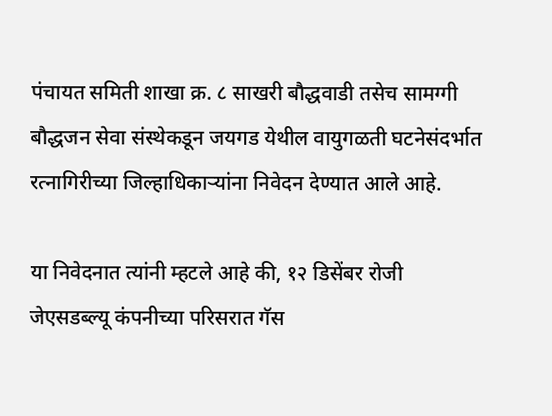पंचायत समिती शाखा क्र. ८ साखरी बौद्धवाडी तसेच सामग्गी बौद्धजन सेवा संस्थेकडून जयगड येथील वायुगळती घटनेसंदर्भात रत्नागिरीच्या जिल्हाधिकाऱ्यांना निवेदन देण्यात आले आहे.

या निवेदनात त्यांनी म्हटले आहे की, १२ डिसेंबर रोजी जेएसडब्ल्यू कंपनीच्या परिसरात गॅस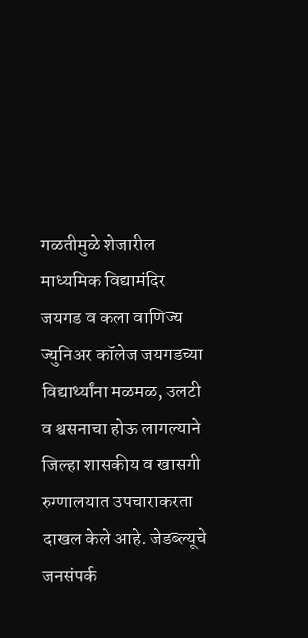गळतीमुळे शेजारील माध्यमिक विद्यामंदिर जयगड व कला वाणिज्य ज्युनिअर कॉलेज जयगडच्या विद्यार्थ्यांना मळमळ, उलटी व श्वसनाचा होऊ लागल्याने जिल्हा शासकीय व खासगी रुग्णालयात उपचाराकरता दाखल केले आहे. जेडब्ल्यूचे जनसंपर्क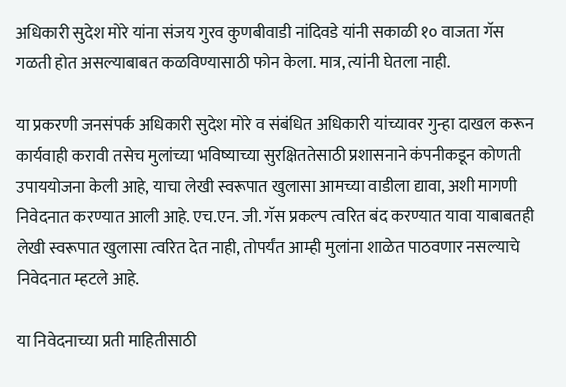अधिकारी सुदेश मोरे यांना संजय गुरव कुणबीवाडी नांदिवडे यांनी सकाळी १० वाजता गॅस गळती होत असल्याबाबत कळविण्यासाठी फोन केला. मात्र, त्यांनी घेतला नाही.

या प्रकरणी जनसंपर्क अधिकारी सुदेश मोरे व संबंधित अधिकारी यांच्यावर गुन्हा दाखल करून कार्यवाही करावी तसेच मुलांच्या भविष्याच्या सुरक्षिततेसाठी प्रशासनाने कंपनीकडून कोणती उपाययोजना केली आहे, याचा लेखी स्वरूपात खुलासा आमच्या वाडीला द्यावा, अशी मागणी निवेदनात करण्यात आली आहे. एच.एन. जी. गॅस प्रकल्प त्वरित बंद करण्यात यावा याबाबतही लेखी स्वरूपात खुलासा त्वरित देत नाही, तोपर्यंत आम्ही मुलांना शाळेत पाठवणार नसल्याचे निवेदनात म्हटले आहे.

या निवेदनाच्या प्रती माहितीसाठी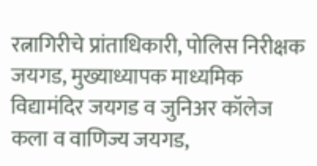रत्नागिरीचे प्रांताधिकारी, पोलिस निरीक्षक जयगड, मुख्याध्यापक माध्यमिक विद्यामंदिर जयगड व जुनिअर कॉलेज कला व वाणिज्य जयगड,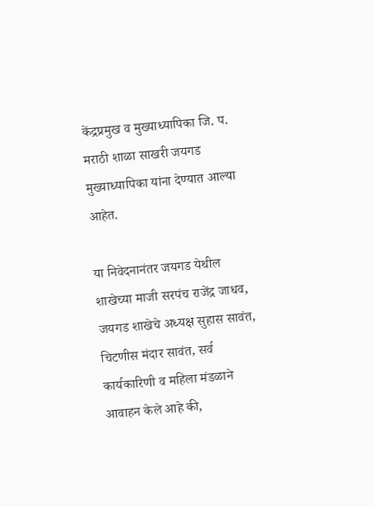केंद्रप्रमुख व मुख्याध्यापिका जि. प. मराठी शाळा साखरी जयगड मुख्याध्यापिका यांना देण्यात आल्या आहेत.

या निवेदनानंतर जयगड येथील शाखेच्या माजी सरपंच राजेंद्र जाधव, जयगड शाखेचे अध्यक्ष सुहास सावंत, चिटणीस मंदार सावंत, सर्व कार्यकारिणी व महिला मंडळाने आवाहन केले आहे की,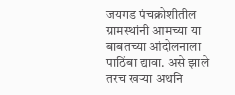जयगड पंचक्रोशीतील ग्रामस्थांनी आमच्या या बाबतच्या आंदोलनाला पाठिंबा द्यावा. असे झाले तरच खऱ्या अथनि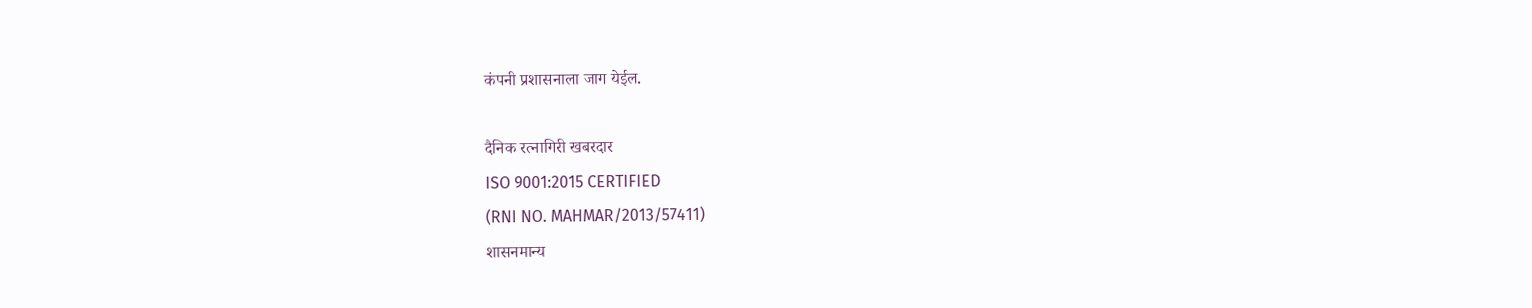कंपनी प्रशासनाला जाग येईल.

दैनिक रत्नागिरी खबरदार
ISO 9001:2015 CERTIFIED
(RNI NO. MAHMAR/2013/57411)
शासनमान्य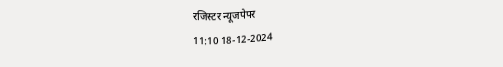रजिस्टर न्यूजपेपर
11:10 18-12-2024